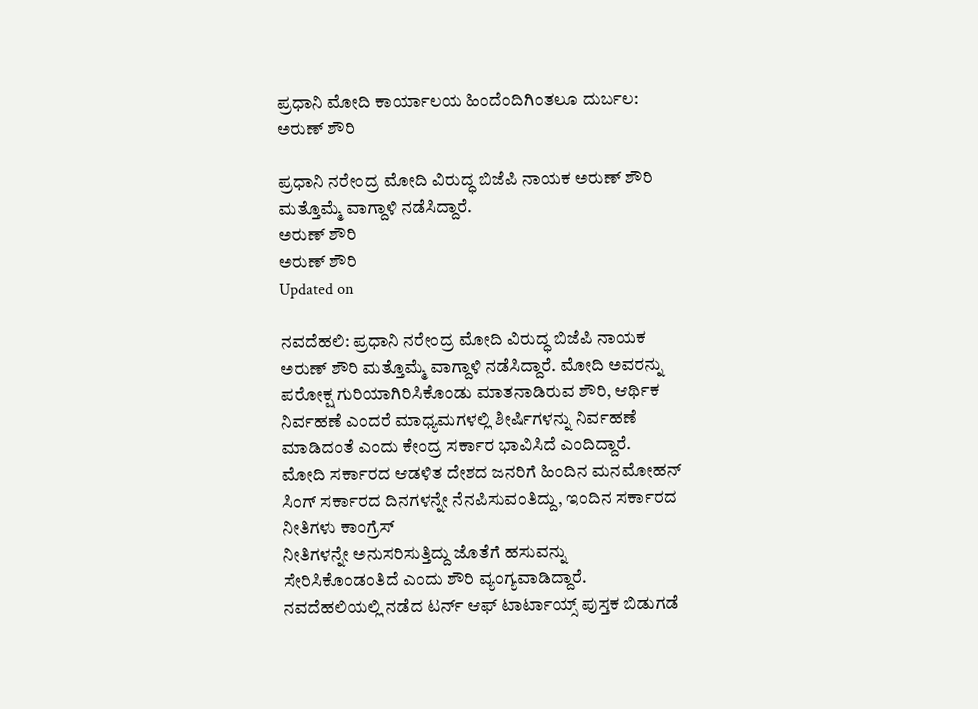ಪ್ರಧಾನಿ ಮೋದಿ ಕಾರ್ಯಾಲಯ ಹಿಂದೆಂದಿಗಿಂತಲೂ ದುರ್ಬಲ: ಅರುಣ್ ಶೌರಿ

ಪ್ರಧಾನಿ ನರೇಂದ್ರ ಮೋದಿ ವಿರುದ್ಧ ಬಿಜೆಪಿ ನಾಯಕ ಅರುಣ್ ಶೌರಿ ಮತ್ತೊಮ್ಮೆ ವಾಗ್ದಾಳಿ ನಡೆಸಿದ್ದಾರೆ.
ಅರುಣ್ ಶೌರಿ
ಅರುಣ್ ಶೌರಿ
Updated on

ನವದೆಹಲಿ: ಪ್ರಧಾನಿ ನರೇಂದ್ರ ಮೋದಿ ವಿರುದ್ಧ ಬಿಜೆಪಿ ನಾಯಕ ಅರುಣ್ ಶೌರಿ ಮತ್ತೊಮ್ಮೆ ವಾಗ್ದಾಳಿ ನಡೆಸಿದ್ದಾರೆ. ಮೋದಿ ಅವರನ್ನು ಪರೋಕ್ಷ ಗುರಿಯಾಗಿರಿಸಿಕೊಂಡು ಮಾತನಾಡಿರುವ ಶೌರಿ, ಆರ್ಥಿಕ ನಿರ್ವಹಣೆ ಎಂದರೆ ಮಾಧ್ಯಮಗಳಲ್ಲಿ ಶೀರ್ಷಿಗಳನ್ನು ನಿರ್ವಹಣೆ ಮಾಡಿದಂತೆ ಎಂದು ಕೇಂದ್ರ ಸರ್ಕಾರ ಭಾವಿಸಿದೆ ಎಂದಿದ್ದಾರೆ.
ಮೋದಿ ಸರ್ಕಾರದ ಆಡಳಿತ ದೇಶದ ಜನರಿಗೆ ಹಿಂದಿನ ಮನಮೋಹನ್ ಸಿಂಗ್ ಸರ್ಕಾರದ ದಿನಗಳನ್ನೇ ನೆನಪಿಸುವಂತಿದ್ದು, ಇಂದಿನ ಸರ್ಕಾರದ ನೀತಿಗಳು ಕಾಂಗ್ರೆಸ್
ನೀತಿಗಳನ್ನೇ ಅನುಸರಿಸುತ್ತಿದ್ದು ಜೊತೆಗೆ ಹಸುವನ್ನು ಸೇರಿಸಿಕೊಂಡಂತಿದೆ ಎಂದು ಶೌರಿ ವ್ಯಂಗ್ಯವಾಡಿದ್ದಾರೆ.
ನವದೆಹಲಿಯಲ್ಲಿ ನಡೆದ ಟರ್ನ್ ಆಫ್ ಟಾರ್ಟಾಯ್ಸ್ ಪುಸ್ತಕ ಬಿಡುಗಡೆ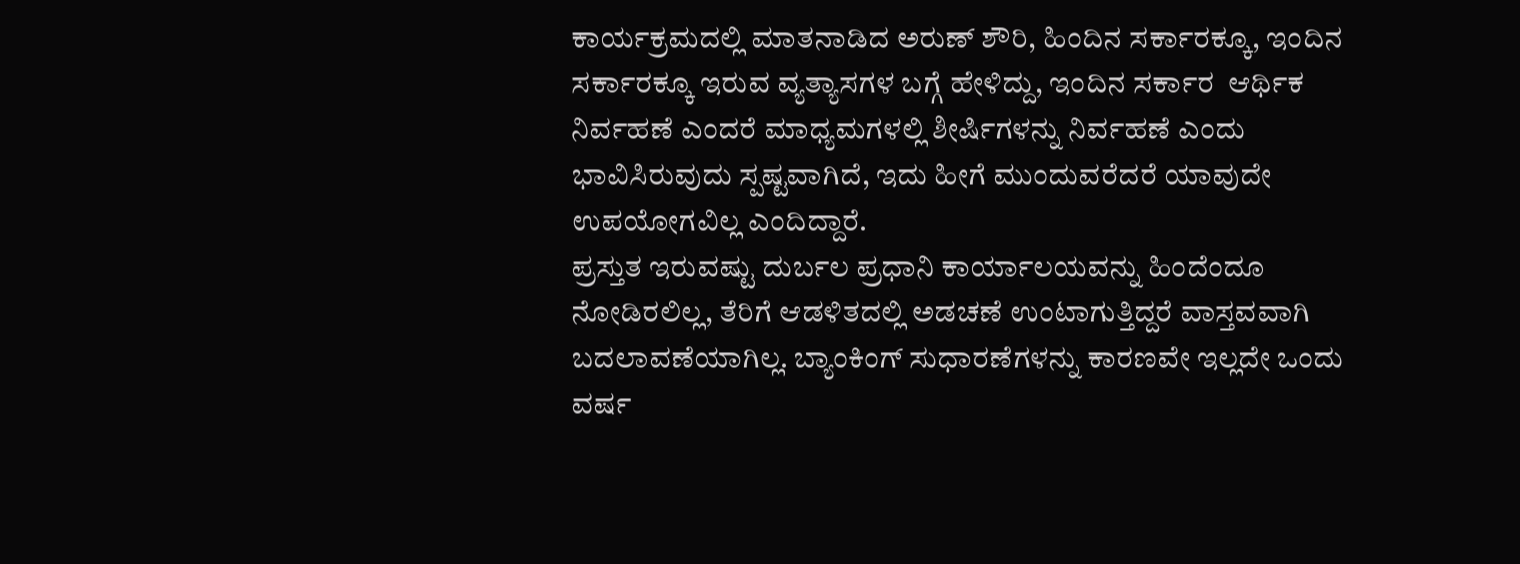ಕಾರ್ಯಕ್ರಮದಲ್ಲಿ ಮಾತನಾಡಿದ ಅರುಣ್ ಶೌರಿ, ಹಿಂದಿನ ಸರ್ಕಾರಕ್ಕೂ, ಇಂದಿನ ಸರ್ಕಾರಕ್ಕೂ ಇರುವ ವ್ಯತ್ಯಾಸಗಳ ಬಗ್ಗೆ ಹೇಳಿದ್ದು, ಇಂದಿನ ಸರ್ಕಾರ  ಆರ್ಥಿಕ ನಿರ್ವಹಣೆ ಎಂದರೆ ಮಾಧ್ಯಮಗಳಲ್ಲಿ ಶೀರ್ಷಿಗಳನ್ನು ನಿರ್ವಹಣೆ ಎಂದು ಭಾವಿಸಿರುವುದು ಸ್ಪಷ್ಟವಾಗಿದೆ, ಇದು ಹೀಗೆ ಮುಂದುವರೆದರೆ ಯಾವುದೇ ಉಪಯೋಗವಿಲ್ಲ ಎಂದಿದ್ದಾರೆ.
ಪ್ರಸ್ತುತ ಇರುವಷ್ಟು ದುರ್ಬಲ ಪ್ರಧಾನಿ ಕಾರ್ಯಾಲಯವನ್ನು ಹಿಂದೆಂದೂ ನೋಡಿರಲಿಲ್ಲ, ತೆರಿಗೆ ಆಡಳಿತದಲ್ಲಿ ಅಡಚಣೆ ಉಂಟಾಗುತ್ತಿದ್ದರೆ ವಾಸ್ತವವಾಗಿ ಬದಲಾವಣೆಯಾಗಿಲ್ಲ. ಬ್ಯಾಂಕಿಂಗ್ ಸುಧಾರಣೆಗಳನ್ನು ಕಾರಣವೇ ಇಲ್ಲದೇ ಒಂದು ವರ್ಷ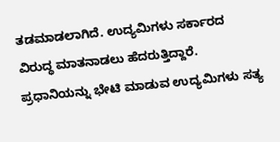ತಡಮಾಡಲಾಗಿದೆ. ಉದ್ಯಮಿಗಳು ಸರ್ಕಾರದ ವಿರುದ್ಧ ಮಾತನಾಡಲು ಹೆದರುತ್ತಿದ್ದಾರೆ. ಪ್ರಧಾನಿಯನ್ನು ಭೇಟಿ ಮಾಡುವ ಉದ್ಯಮಿಗಳು ಸತ್ಯ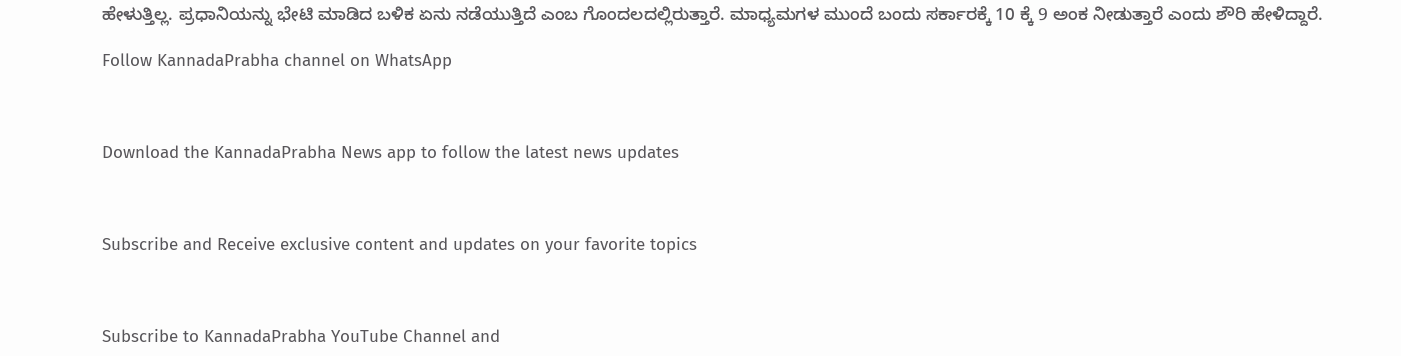ಹೇಳುತ್ತಿಲ್ಲ. ಪ್ರಧಾನಿಯನ್ನು ಭೇಟಿ ಮಾಡಿದ ಬಳಿಕ ಏನು ನಡೆಯುತ್ತಿದೆ ಎಂಬ ಗೊಂದಲದಲ್ಲಿರುತ್ತಾರೆ. ಮಾಧ್ಯಮಗಳ ಮುಂದೆ ಬಂದು ಸರ್ಕಾರಕ್ಕೆ 10 ಕ್ಕೆ 9 ಅಂಕ ನೀಡುತ್ತಾರೆ ಎಂದು ಶೌರಿ ಹೇಳಿದ್ದಾರೆ.

Follow KannadaPrabha channel on WhatsApp



Download the KannadaPrabha News app to follow the latest news updates



Subscribe and Receive exclusive content and updates on your favorite topics



Subscribe to KannadaPrabha YouTube Channel and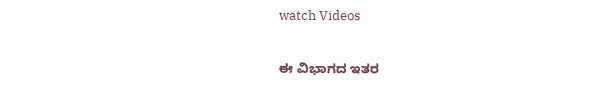watch Videos

ಈ ವಿಭಾಗದ ಇತರ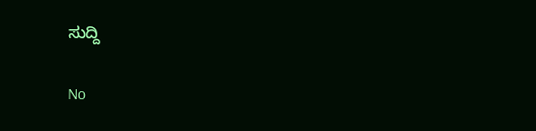ಸುದ್ದಿ

No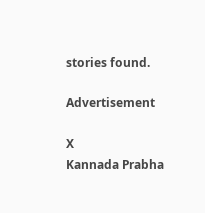stories found.

Advertisement

X
Kannada Prabha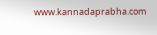www.kannadaprabha.com